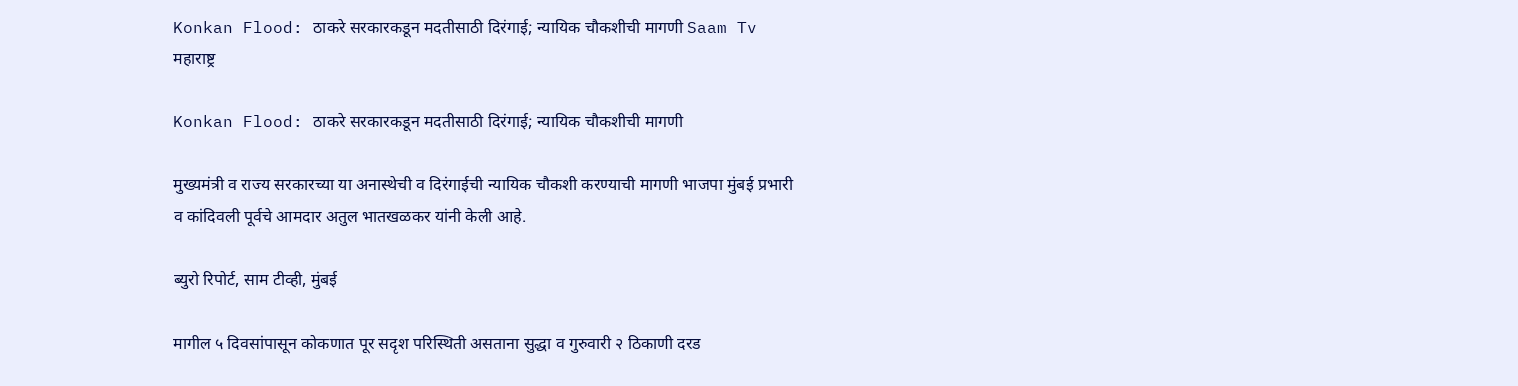Konkan Flood: ठाकरे सरकारकडून मदतीसाठी दिरंगाई; न्यायिक चौकशीची मागणी Saam Tv
महाराष्ट्र

Konkan Flood: ठाकरे सरकारकडून मदतीसाठी दिरंगाई; न्यायिक चौकशीची मागणी

मुख्यमंत्री व राज्य सरकारच्या या अनास्थेची व दिरंगाईची न्यायिक चौकशी करण्याची मागणी भाजपा मुंबई प्रभारी व कांदिवली पूर्वचे आमदार अतुल भातखळकर यांनी केली आहे.

ब्युरो रिपोर्ट, साम टीव्ही, मुंबई

मागील ५ दिवसांपासून कोकणात पूर सदृश परिस्थिती असताना सुद्धा व गुरुवारी २ ठिकाणी दरड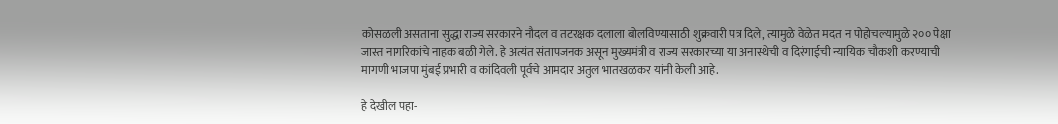कोसळली असताना सुद्धा राज्य सरकारने नौदल व तटरक्षक दलाला बोलविण्यासाठी शुक्रवारी पत्र दिले, त्यामुळे वेळेत मदत न पोहोचल्यामुळे २०० पेक्षा जास्त नागरिकांचे नाहक बळी गेले. हे अत्यंत संतापजनक असून मुख्यमंत्री व राज्य सरकारच्या या अनास्थेची व दिरंगाईची न्यायिक चौकशी करण्याची मागणी भाजपा मुंबई प्रभारी व कांदिवली पूर्वचे आमदार अतुल भातखळकर यांनी केली आहे.

हे देखील पहा-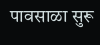पावसाळा सुरू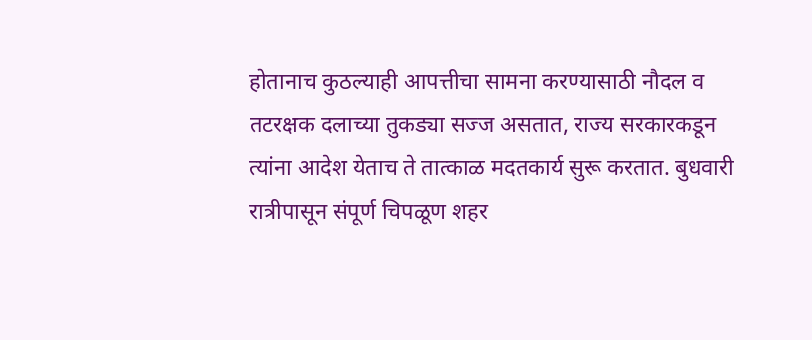होतानाच कुठल्याही आपत्तीचा सामना करण्यासाठी नौदल व तटरक्षक दलाच्या तुकड्या सज्ज असतात, राज्य सरकारकडून त्यांना आदेश येताच ते तात्काळ मदतकार्य सुरू करतात. बुधवारी रात्रीपासून संपूर्ण चिपळूण शहर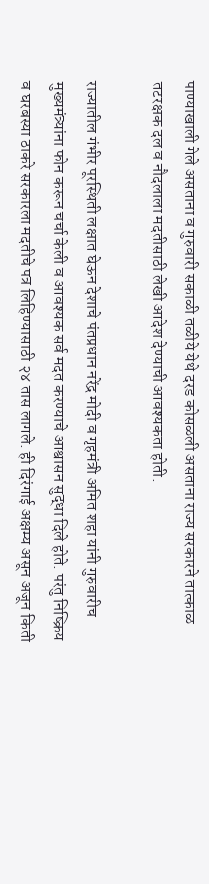पाण्याखाली गेले असताना व गुरुवारी सकाळी तळीये येथे दरड कोसळली असताना राज्य सरकारने तात्काळ तटरक्षक दल व नौदलाला मदतीसाठी लेखी आदेश देण्याची आवश्यकता होती.

राज्यातील गंभीर पूरस्थिती लक्षात घेऊन देशाचे पंतप्रधान नरेंद्र मोदी व गृहमंत्री अमित शहा यांनी गुरुवारीच मुख्यमंत्र्यांना फोन करून चर्चा केली व आवश्यक सर्व मदत करण्याचे आश्वासन सुद्धा दिले होते. परंतु निष्क्रिय व घरबस्या ठाकरे सरकारला मदतीचे पत्र लिहिण्यासाठी २४ तास लागले. ही दिरंगाई अक्षम्य असून अजून किती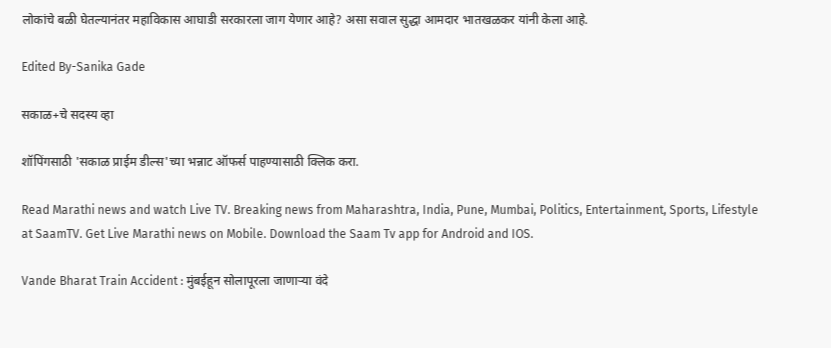लोकांचे बळी घेतल्यानंतर महाविकास आघाडी सरकारला जाग येणार आहे? असा सवाल सुद्धा आमदार भातखळकर यांनी केला आहे.

Edited By-Sanika Gade

सकाळ+चे सदस्य व्हा

शॉपिंगसाठी 'सकाळ प्राईम डील्स'च्या भन्नाट ऑफर्स पाहण्यासाठी क्लिक करा.

Read Marathi news and watch Live TV. Breaking news from Maharashtra, India, Pune, Mumbai, Politics, Entertainment, Sports, Lifestyle at SaamTV. Get Live Marathi news on Mobile. Download the Saam Tv app for Android and IOS.

Vande Bharat Train Accident : मुंबईहून सोलापूरला जाणाऱ्या वंदे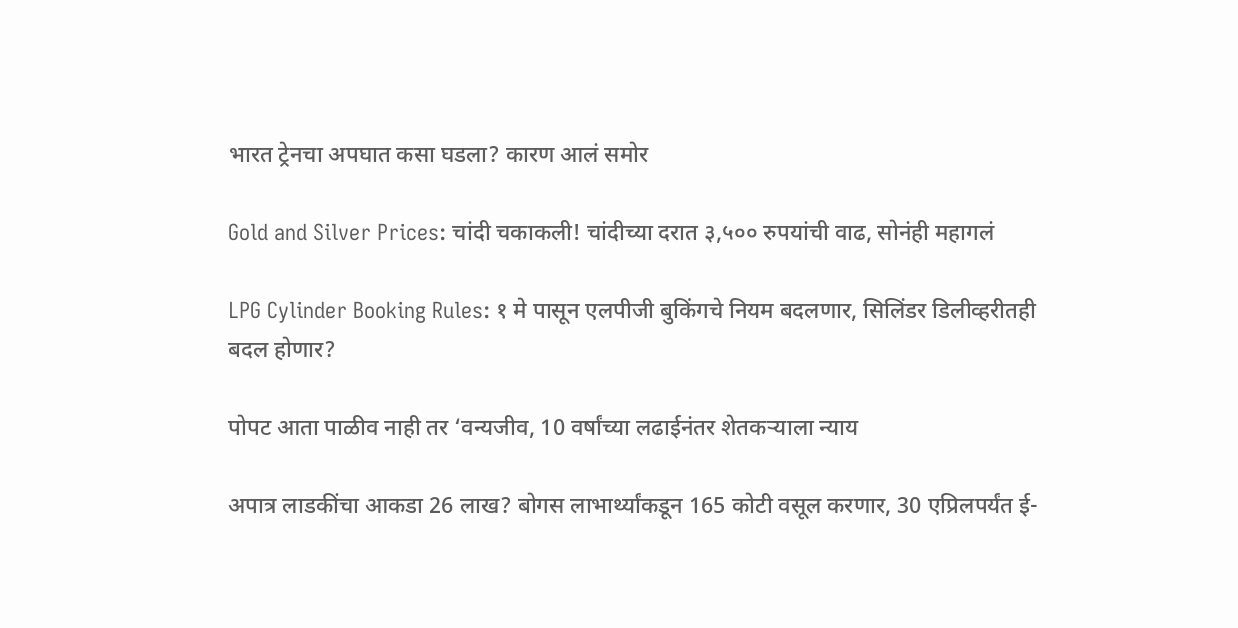भारत ट्रेनचा अपघात कसा घडला? कारण आलं समोर

Gold and Silver Prices: चांदी चकाकली! चांदीच्या दरात ३,५०० रुपयांची वाढ, सोनंही महागलं

LPG Cylinder Booking Rules: १ मे पासून एलपीजी बुकिंगचे नियम बदलणार, सिलिंडर डिलीव्हरीतही बदल होणार?

पोपट आता पाळीव नाही तर ‘वन्यजीव, 10 वर्षांच्या लढाईनंतर शेतकऱ्याला न्याय

अपात्र लाडकींचा आकडा 26 लाख? बोगस लाभार्थ्यांकडून 165 कोटी वसूल करणार, 30 एप्रिलपर्यंत ई-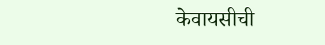केवायसीची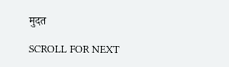मुदत

SCROLL FOR NEXT